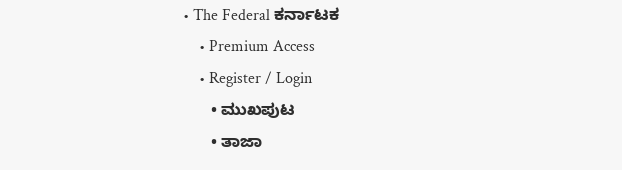• The Federal ಕರ್ನಾಟಕ
    • Premium Access
    • Register / Login
      • ಮುಖಪುಟ
      • ತಾಜಾ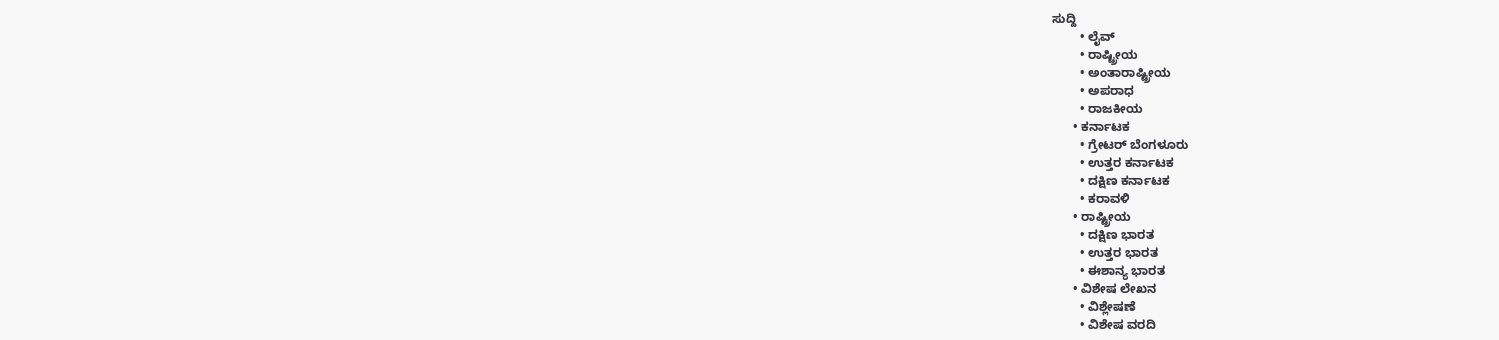ಸುದ್ದಿ
        • ಲೈವ್‌
        • ರಾಷ್ಟ್ರೀಯ
        • ಅಂತಾರಾಷ್ಟ್ರೀಯ
        • ಅಪರಾಧ
        • ರಾಜಕೀಯ
      • ಕರ್ನಾಟಕ
        • ಗ್ರೇಟರ್ ಬೆಂಗಳೂರು
        • ಉತ್ತರ ಕರ್ನಾಟಕ
        • ದಕ್ಷಿಣ ಕರ್ನಾಟಕ
        • ಕರಾವಳಿ
      • ರಾಷ್ಟ್ರೀಯ
        • ದಕ್ಷಿಣ ಭಾರತ
        • ಉತ್ತರ ಭಾರತ
        • ಈಶಾನ್ಯ ಭಾರತ
      • ವಿಶೇಷ ಲೇಖನ
        • ವಿಶ್ಲೇಷಣೆ
        • ವಿಶೇಷ ವರದಿ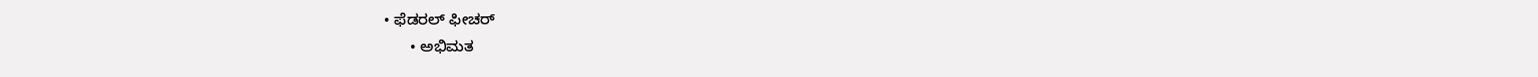• ಫೆಡರಲ್ ಫೀಚರ್
      • ಅಭಿಮತ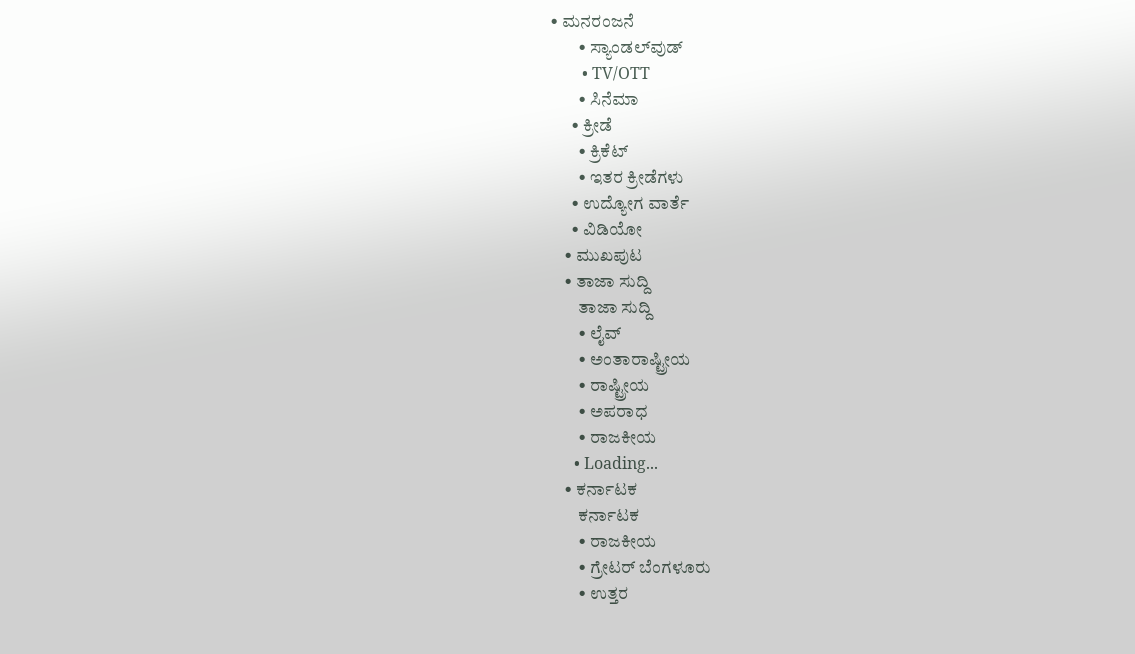• ಮನರಂಜನೆ
        • ಸ್ಯಾಂಡಲ್‌ವುಡ್
        • TV/OTT
        • ಸಿನೆಮಾ
      • ಕ್ರೀಡೆ
        • ಕ್ರಿಕೆಟ್
        • ಇತರ ಕ್ರೀಡೆಗಳು
      • ಉದ್ಯೋಗ ವಾರ್ತೆ
      • ವಿಡಿಯೋ
    • ಮುಖಪುಟ
    • ತಾಜಾ ಸುದ್ದಿ
        ತಾಜಾ ಸುದ್ದಿ
        • ಲೈವ್‌
        • ಅಂತಾರಾಷ್ಟ್ರೀಯ
        • ರಾಷ್ಟ್ರೀಯ
        • ಅಪರಾಧ
        • ರಾಜಕೀಯ
      • Loading...
    • ಕರ್ನಾಟಕ
        ಕರ್ನಾಟಕ
        • ರಾಜಕೀಯ
        • ಗ್ರೇಟರ್ ಬೆಂಗಳೂರು
        • ಉತ್ತರ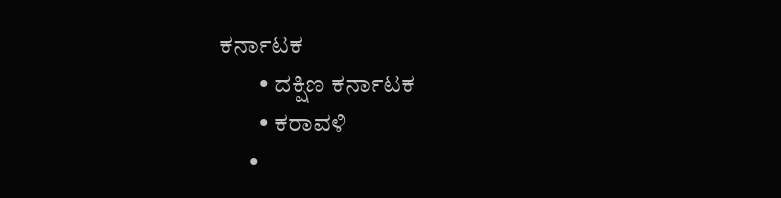ಕರ್ನಾಟಕ
        • ದಕ್ಷಿಣ ಕರ್ನಾಟಕ
        • ಕರಾವಳಿ
      •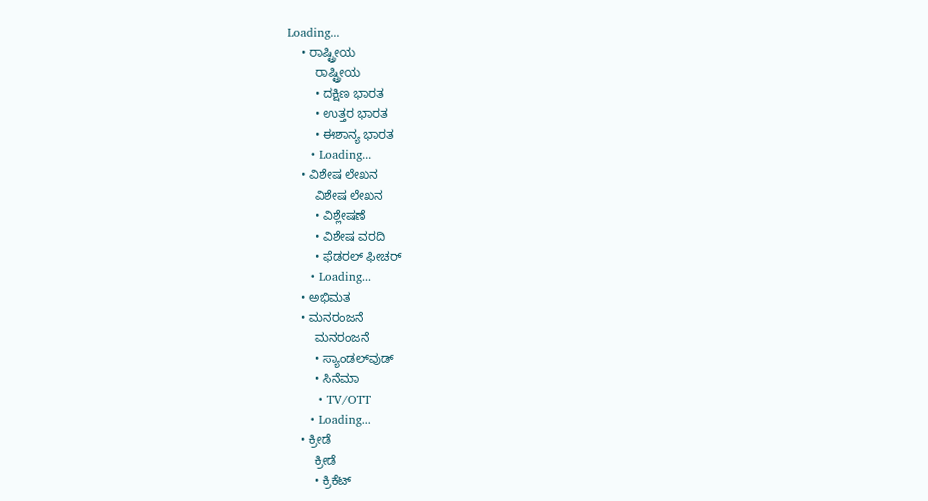Loading...
    • ರಾಷ್ಟ್ರೀಯ
        ರಾಷ್ಟ್ರೀಯ
        • ದಕ್ಷಿಣ ಭಾರತ
        • ಉತ್ತರ ಭಾರತ
        • ಈಶಾನ್ಯ ಭಾರತ
      • Loading...
    • ವಿಶೇಷ ಲೇಖನ
        ವಿಶೇಷ ಲೇಖನ
        • ವಿಶ್ಲೇಷಣೆ
        • ವಿಶೇಷ ವರದಿ
        • ಫೆಡರಲ್ ಫೀಚರ್
      • Loading...
    • ಅಭಿಮತ
    • ಮನರಂಜನೆ
        ಮನರಂಜನೆ
        • ಸ್ಯಾಂಡಲ್‌ವುಡ್
        • ಸಿನೆಮಾ
        • TV/OTT
      • Loading...
    • ಕ್ರೀಡೆ
        ಕ್ರೀಡೆ
        • ಕ್ರಿಕೆಟ್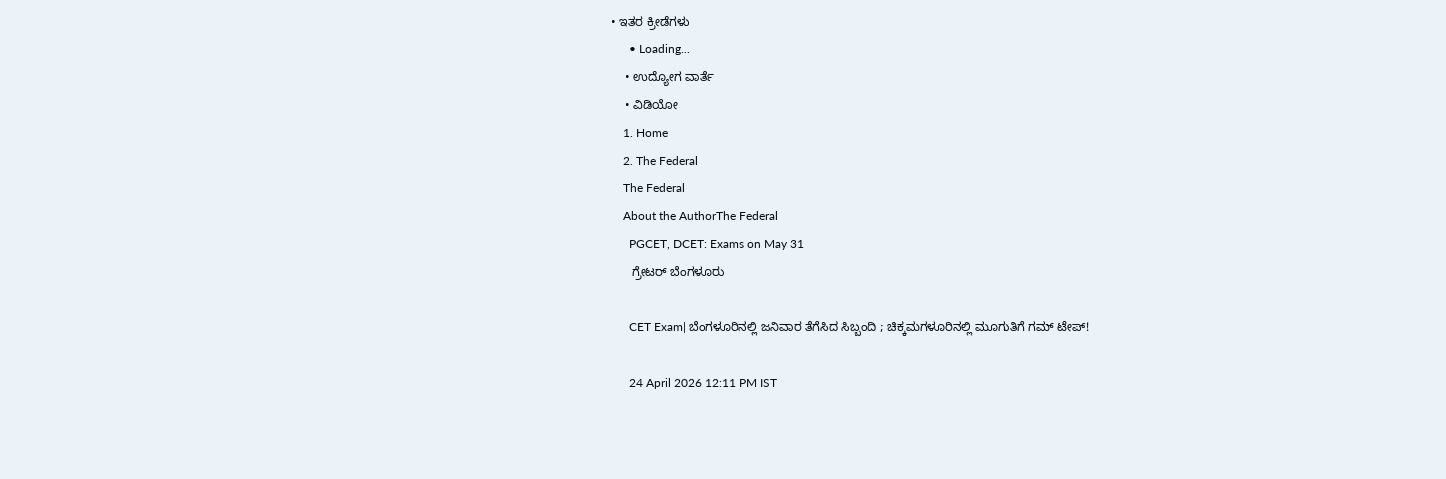• ಇತರ ಕ್ರೀಡೆಗಳು
      • Loading...
    • ಉದ್ಯೋಗ ವಾರ್ತೆ
    • ವಿಡಿಯೋ
    1. Home
    2. The Federal
    The Federal
    About the AuthorThe Federal
      PGCET, DCET: Exams on May 31
      ಗ್ರೇಟರ್ ಬೆಂಗಳೂರು

      CET Exam| ಬೆಂಗಳೂರಿನಲ್ಲಿ ಜನಿವಾರ ತೆಗೆಸಿದ ಸಿಬ್ಬಂದಿ ; ಚಿಕ್ಕಮಗಳೂರಿನಲ್ಲಿ ಮೂಗುತಿಗೆ ಗಮ್ ಟೇಪ್!

      24 April 2026 12:11 PM IST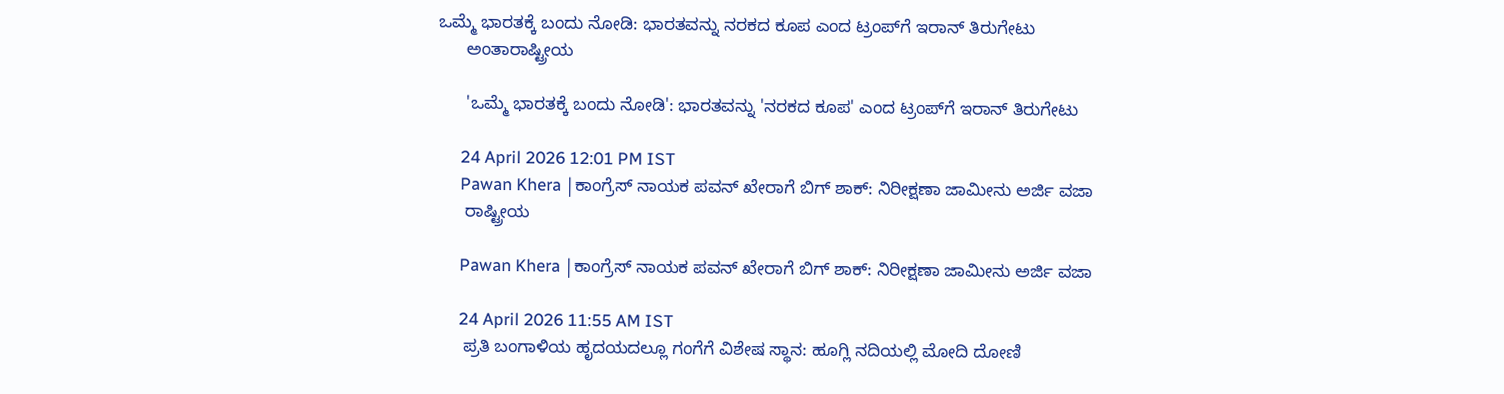ಒಮ್ಮೆ ಭಾರತಕ್ಕೆ ಬಂದು ನೋಡಿ: ಭಾರತವನ್ನು ನರಕದ ಕೂಪ ಎಂದ ಟ್ರಂಪ್‌ಗೆ ಇರಾನ್ ತಿರುಗೇಟು
      ಅಂತಾರಾಷ್ಟ್ರೀಯ

      'ಒಮ್ಮೆ ಭಾರತಕ್ಕೆ ಬಂದು ನೋಡಿ': ಭಾರತವನ್ನು 'ನರಕದ ಕೂಪ' ಎಂದ ಟ್ರಂಪ್‌ಗೆ ಇರಾನ್ ತಿರುಗೇಟು

      24 April 2026 12:01 PM IST
      Pawan Khera |ಕಾಂಗ್ರೆಸ್ ನಾಯಕ ಪವನ್ ಖೇರಾಗೆ ಬಿಗ್ ಶಾಕ್: ನಿರೀಕ್ಷಣಾ ಜಾಮೀನು ಅರ್ಜಿ ವಜಾ
      ರಾಷ್ಟ್ರೀಯ

      Pawan Khera |ಕಾಂಗ್ರೆಸ್ ನಾಯಕ ಪವನ್ ಖೇರಾಗೆ ಬಿಗ್ ಶಾಕ್: ನಿರೀಕ್ಷಣಾ ಜಾಮೀನು ಅರ್ಜಿ ವಜಾ

      24 April 2026 11:55 AM IST
      ಪ್ರತಿ ಬಂಗಾಳಿಯ ಹೃದಯದಲ್ಲೂ ಗಂಗೆಗೆ ವಿಶೇಷ ಸ್ಥಾನ: ಹೂಗ್ಲಿ ನದಿಯಲ್ಲಿ ಮೋದಿ ದೋಣಿ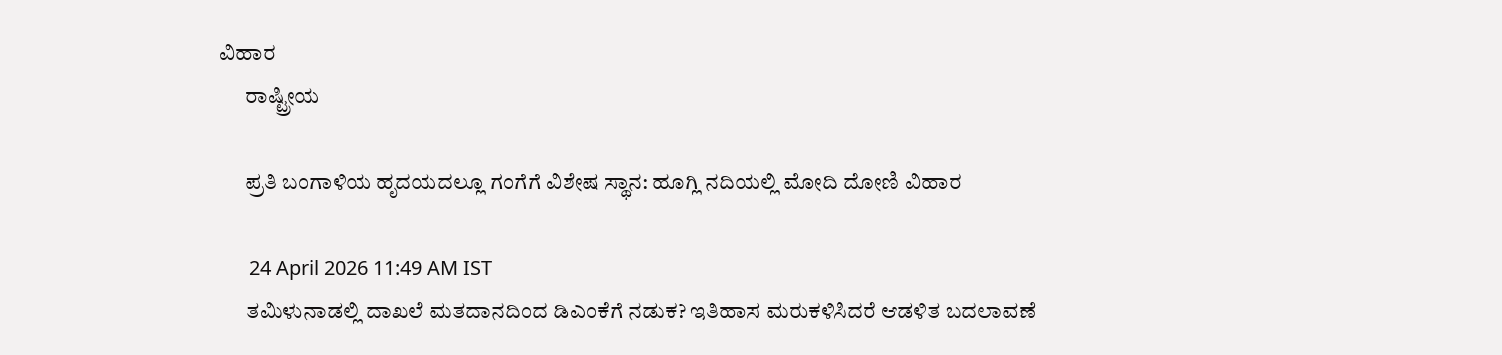ವಿಹಾರ
      ರಾಷ್ಟ್ರೀಯ

      ಪ್ರತಿ ಬಂಗಾಳಿಯ ಹೃದಯದಲ್ಲೂ ಗಂಗೆಗೆ ವಿಶೇಷ ಸ್ಥಾನ: ಹೂಗ್ಲಿ ನದಿಯಲ್ಲಿ ಮೋದಿ ದೋಣಿ ವಿಹಾರ

      24 April 2026 11:49 AM IST
      ತಮಿಳುನಾಡಲ್ಲಿ ದಾಖಲೆ ಮತದಾನದಿಂದ ಡಿಎಂಕೆಗೆ ನಡುಕ? ಇತಿಹಾಸ ಮರುಕಳಿಸಿದರೆ ಆಡಳಿತ ಬದಲಾವಣೆ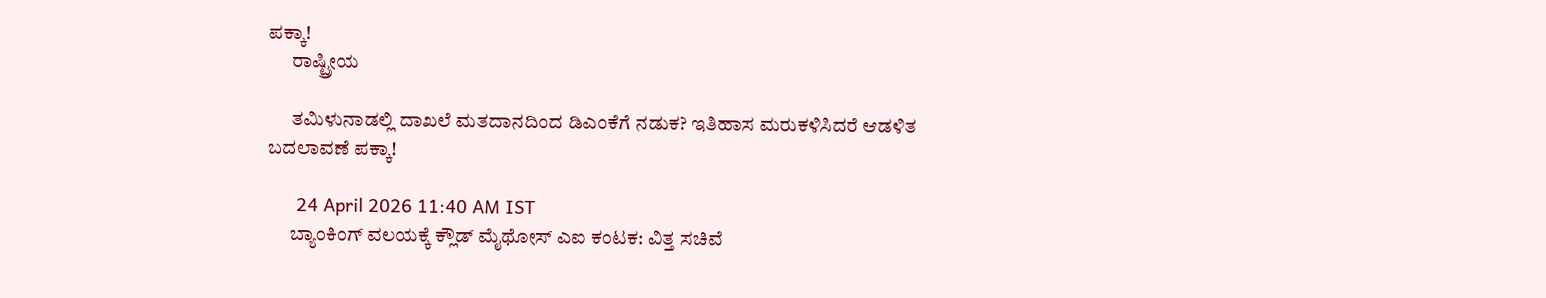ಪಕ್ಕಾ!
      ರಾಷ್ಟ್ರೀಯ

      ತಮಿಳುನಾಡಲ್ಲಿ ದಾಖಲೆ ಮತದಾನದಿಂದ ಡಿಎಂಕೆಗೆ ನಡುಕ? ಇತಿಹಾಸ ಮರುಕಳಿಸಿದರೆ ಆಡಳಿತ ಬದಲಾವಣೆ ಪಕ್ಕಾ!

      24 April 2026 11:40 AM IST
      ಬ್ಯಾಂಕಿಂಗ್ ವಲಯಕ್ಕೆ ಕ್ಲೌಡ್ ಮೈಥೋಸ್ ಎಐ ಕಂಟಕ: ವಿತ್ತ ಸಚಿವೆ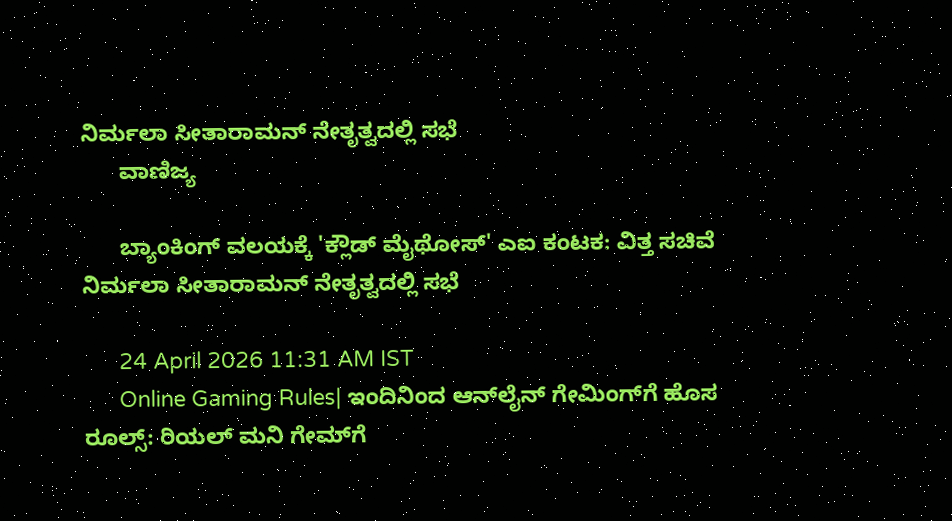ನಿರ್ಮಲಾ ಸೀತಾರಾಮನ್ ನೇತೃತ್ವದಲ್ಲಿ ಸಭೆ
      ವಾಣಿಜ್ಯ

      ಬ್ಯಾಂಕಿಂಗ್ ವಲಯಕ್ಕೆ 'ಕ್ಲೌಡ್ ಮೈಥೋಸ್' ಎಐ ಕಂಟಕ: ವಿತ್ತ ಸಚಿವೆ ನಿರ್ಮಲಾ ಸೀತಾರಾಮನ್ ನೇತೃತ್ವದಲ್ಲಿ ಸಭೆ

      24 April 2026 11:31 AM IST
      Online Gaming Rules| ಇಂದಿನಿಂದ ಆನ್‌ಲೈನ್ ಗೇಮಿಂಗ್‌ಗೆ ಹೊಸ ರೂಲ್ಸ್: ರಿಯಲ್ ಮನಿ ಗೇಮ್‌ಗೆ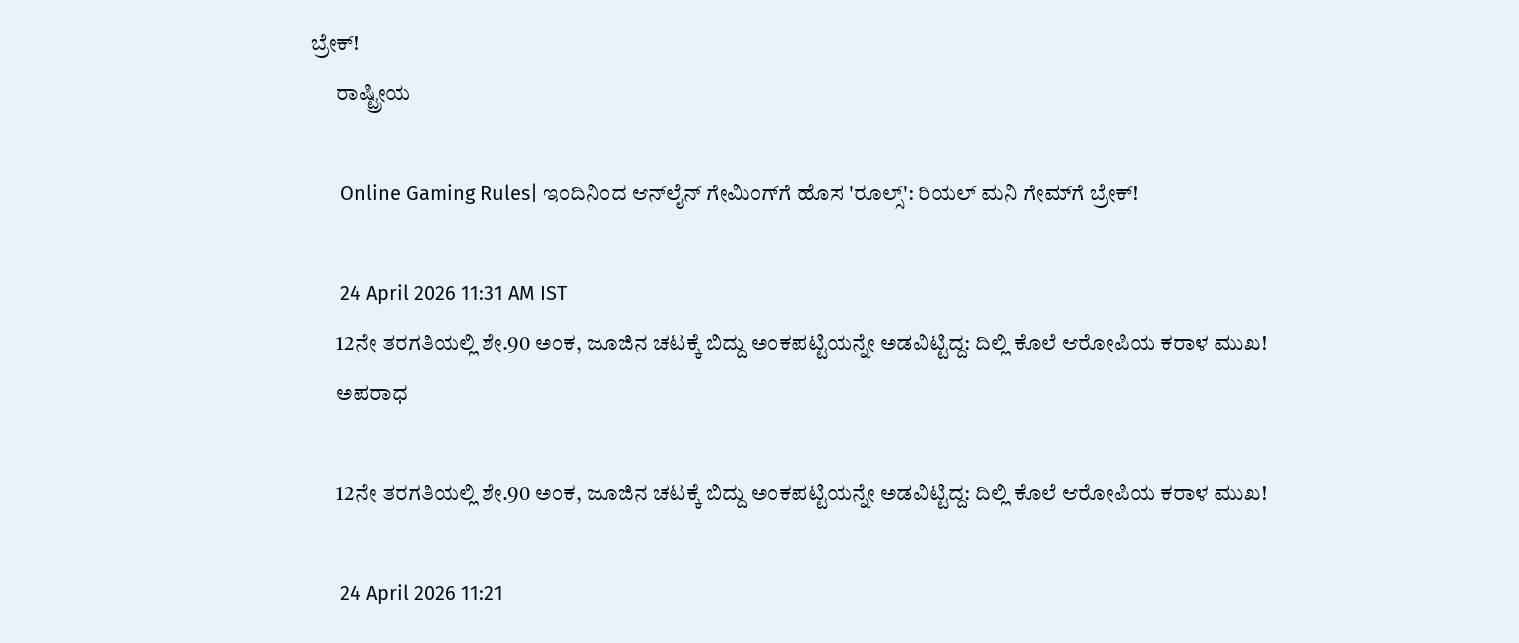ಬ್ರೇಕ್!
      ರಾಷ್ಟ್ರೀಯ

      Online Gaming Rules| ಇಂದಿನಿಂದ ಆನ್‌ಲೈನ್ ಗೇಮಿಂಗ್‌ಗೆ ಹೊಸ 'ರೂಲ್ಸ್': ರಿಯಲ್ ಮನಿ ಗೇಮ್‌ಗೆ ಬ್ರೇಕ್!

      24 April 2026 11:31 AM IST
      12ನೇ ತರಗತಿಯಲ್ಲಿ ಶೇ.90 ಅಂಕ, ಜೂಜಿನ ಚಟಕ್ಕೆ ಬಿದ್ದು ಅಂಕಪಟ್ಟಿಯನ್ನೇ ಅಡವಿಟ್ಟಿದ್ದ: ದಿಲ್ಲಿ ಕೊಲೆ ಆರೋಪಿಯ ಕರಾಳ ಮುಖ!
      ಅಪರಾಧ

      12ನೇ ತರಗತಿಯಲ್ಲಿ ಶೇ.90 ಅಂಕ, ಜೂಜಿನ ಚಟಕ್ಕೆ ಬಿದ್ದು ಅಂಕಪಟ್ಟಿಯನ್ನೇ ಅಡವಿಟ್ಟಿದ್ದ: ದಿಲ್ಲಿ ಕೊಲೆ ಆರೋಪಿಯ ಕರಾಳ ಮುಖ!

      24 April 2026 11:21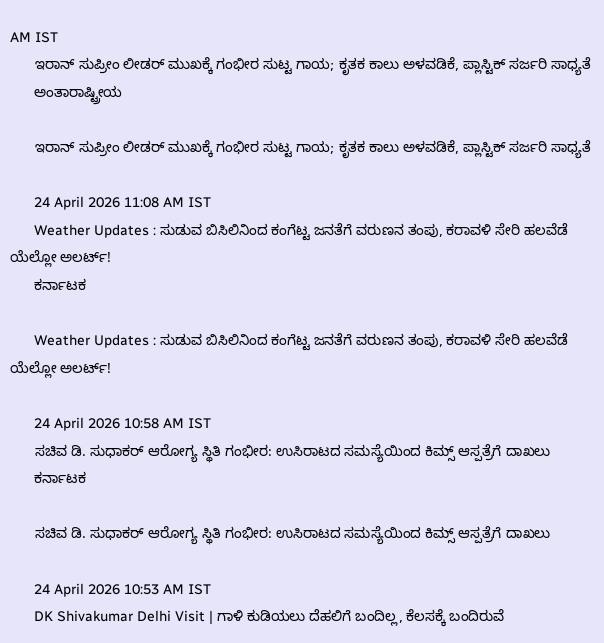AM IST
      ಇರಾನ್ ಸುಪ್ರೀಂ ಲೀಡರ್ ಮುಖಕ್ಕೆ ಗಂಭೀರ ಸುಟ್ಟ ಗಾಯ; ಕೃತಕ ಕಾಲು ಅಳವಡಿಕೆ, ಪ್ಲಾಸ್ಟಿಕ್ ಸರ್ಜರಿ ಸಾಧ್ಯತೆ
      ಅಂತಾರಾಷ್ಟ್ರೀಯ

      ಇರಾನ್ ಸುಪ್ರೀಂ ಲೀಡರ್ ಮುಖಕ್ಕೆ ಗಂಭೀರ ಸುಟ್ಟ ಗಾಯ; ಕೃತಕ ಕಾಲು ಅಳವಡಿಕೆ, ಪ್ಲಾಸ್ಟಿಕ್ ಸರ್ಜರಿ ಸಾಧ್ಯತೆ

      24 April 2026 11:08 AM IST
      Weather Updates : ಸುಡುವ ಬಿಸಿಲಿನಿಂದ ಕಂಗೆಟ್ಟ ಜನತೆಗೆ ವರುಣನ ತಂಪು, ಕರಾವಳಿ ಸೇರಿ ಹಲವೆಡೆ ಯೆಲ್ಲೋ ಅಲರ್ಟ್!
      ಕರ್ನಾಟಕ

      Weather Updates : ಸುಡುವ ಬಿಸಿಲಿನಿಂದ ಕಂಗೆಟ್ಟ ಜನತೆಗೆ ವರುಣನ ತಂಪು, ಕರಾವಳಿ ಸೇರಿ ಹಲವೆಡೆ ಯೆಲ್ಲೋ ಅಲರ್ಟ್!

      24 April 2026 10:58 AM IST
      ಸಚಿವ ಡಿ. ಸುಧಾಕರ್ ಆರೋಗ್ಯ ಸ್ಥಿತಿ ಗಂಭೀರ: ಉಸಿರಾಟದ ಸಮಸ್ಯೆಯಿಂದ ಕಿಮ್ಸ್ ಆಸ್ಪತ್ರೆಗೆ ದಾಖಲು
      ಕರ್ನಾಟಕ

      ಸಚಿವ ಡಿ. ಸುಧಾಕರ್ ಆರೋಗ್ಯ ಸ್ಥಿತಿ ಗಂಭೀರ: ಉಸಿರಾಟದ ಸಮಸ್ಯೆಯಿಂದ ಕಿಮ್ಸ್ ಆಸ್ಪತ್ರೆಗೆ ದಾಖಲು

      24 April 2026 10:53 AM IST
      DK Shivakumar Delhi Visit | ಗಾಳಿ ಕುಡಿಯಲು ದೆಹಲಿಗೆ ಬಂದಿಲ್ಲ, ಕೆಲಸಕ್ಕೆ ಬಂದಿರುವೆ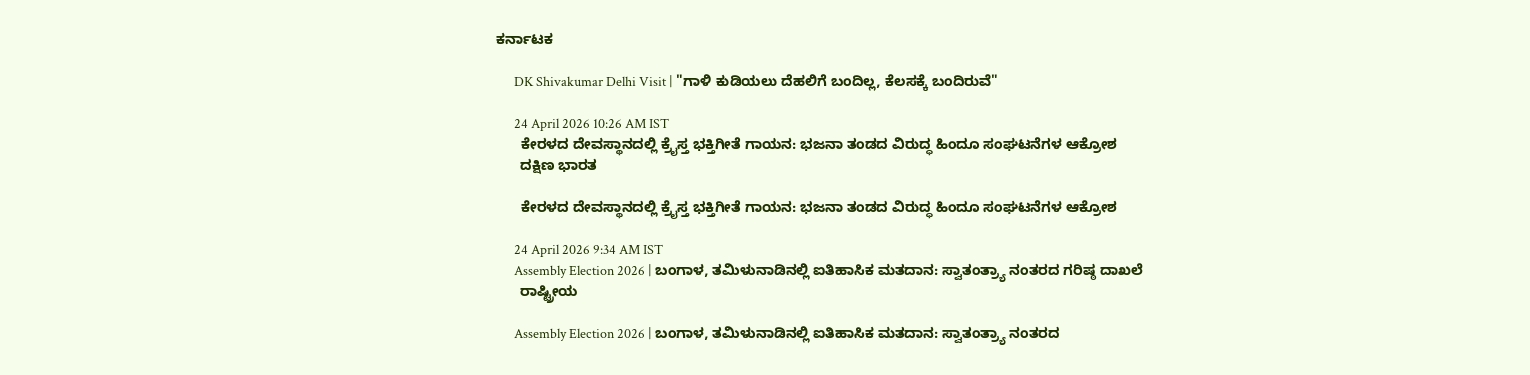ಕರ್ನಾಟಕ

      DK Shivakumar Delhi Visit | "ಗಾಳಿ ಕುಡಿಯಲು ದೆಹಲಿಗೆ ಬಂದಿಲ್ಲ, ಕೆಲಸಕ್ಕೆ ಬಂದಿರುವೆ"

      24 April 2026 10:26 AM IST
      ಕೇರಳದ ದೇವಸ್ಥಾನದಲ್ಲಿ ಕ್ರೈಸ್ತ ಭಕ್ತಿಗೀತೆ ಗಾಯನ: ಭಜನಾ ತಂಡದ ವಿರುದ್ಧ ಹಿಂದೂ ಸಂಘಟನೆಗಳ ಆಕ್ರೋಶ
      ದಕ್ಷಿಣ ಭಾರತ

      ಕೇರಳದ ದೇವಸ್ಥಾನದಲ್ಲಿ ಕ್ರೈಸ್ತ ಭಕ್ತಿಗೀತೆ ಗಾಯನ: ಭಜನಾ ತಂಡದ ವಿರುದ್ಧ ಹಿಂದೂ ಸಂಘಟನೆಗಳ ಆಕ್ರೋಶ

      24 April 2026 9:34 AM IST
      Assembly Election 2026 | ಬಂಗಾಳ, ತಮಿಳುನಾಡಿನಲ್ಲಿ ಐತಿಹಾಸಿಕ ಮತದಾನ: ಸ್ವಾತಂತ್ರ್ಯಾ ನಂತರದ ಗರಿಷ್ಠ ದಾಖಲೆ
      ರಾಷ್ಟ್ರೀಯ

      Assembly Election 2026 | ಬಂಗಾಳ, ತಮಿಳುನಾಡಿನಲ್ಲಿ ಐತಿಹಾಸಿಕ ಮತದಾನ: ಸ್ವಾತಂತ್ರ್ಯಾ ನಂತರದ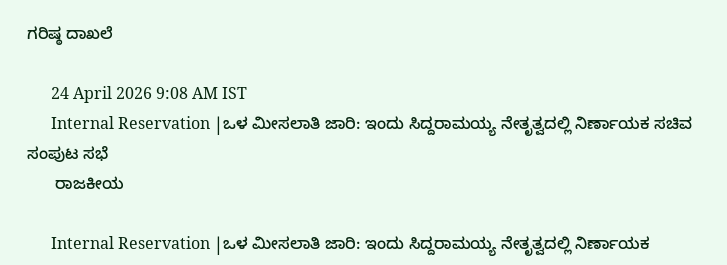ಗರಿಷ್ಠ ದಾಖಲೆ

      24 April 2026 9:08 AM IST
      Internal Reservation |ಒಳ ಮೀಸಲಾತಿ ಜಾರಿ: ಇಂದು ಸಿದ್ದರಾಮಯ್ಯ ನೇತೃತ್ವದಲ್ಲಿ ನಿರ್ಣಾಯಕ ಸಚಿವ ಸಂಪುಟ ಸಭೆ
      ರಾಜಕೀಯ

      Internal Reservation |ಒಳ ಮೀಸಲಾತಿ ಜಾರಿ: ಇಂದು ಸಿದ್ದರಾಮಯ್ಯ ನೇತೃತ್ವದಲ್ಲಿ ನಿರ್ಣಾಯಕ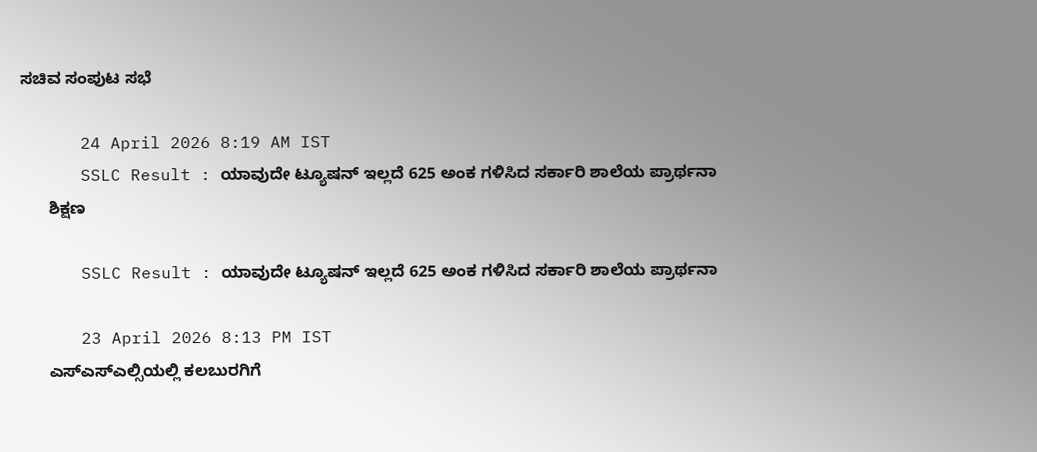ಸಚಿವ ಸಂಪುಟ ಸಭೆ

      24 April 2026 8:19 AM IST
      SSLC Result : ಯಾವುದೇ ಟ್ಯೂಷನ್ ಇಲ್ಲದೆ 625 ಅಂಕ ಗಳಿಸಿದ ಸರ್ಕಾರಿ ಶಾಲೆಯ ಪ್ರಾರ್ಥನಾ
      ಶಿಕ್ಷಣ

      SSLC Result : ಯಾವುದೇ ಟ್ಯೂಷನ್ ಇಲ್ಲದೆ 625 ಅಂಕ ಗಳಿಸಿದ ಸರ್ಕಾರಿ ಶಾಲೆಯ ಪ್ರಾರ್ಥನಾ

      23 April 2026 8:13 PM IST
      ಎಸ್ಎಸ್ಎಲ್ಸಿಯಲ್ಲಿ ಕಲಬುರಗಿಗೆ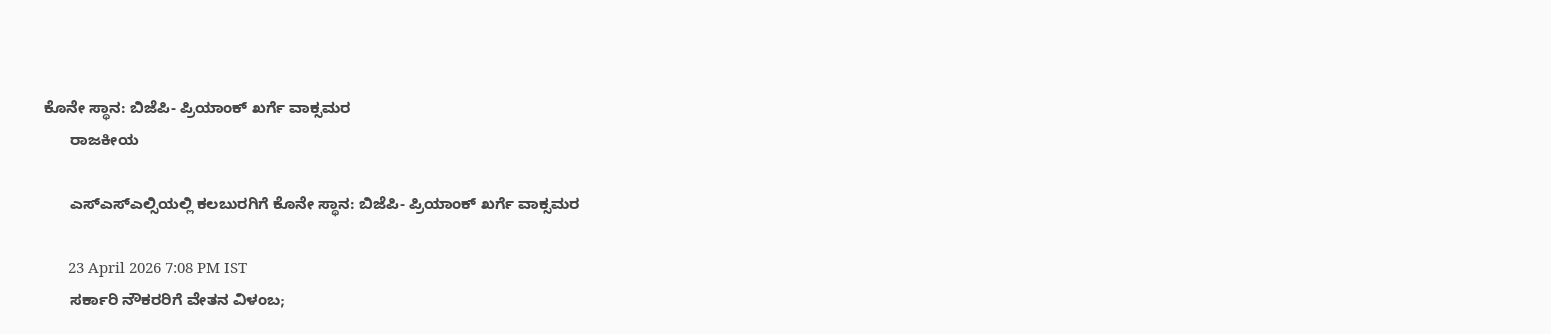ಕೊನೇ ಸ್ಥಾನ: ಬಿಜೆಪಿ- ಪ್ರಿಯಾಂಕ್ ಖರ್ಗೆ ವಾಕ್ಸಮರ
      ರಾಜಕೀಯ

      ಎಸ್ಎಸ್ಎಲ್ಸಿಯಲ್ಲಿ ಕಲಬುರಗಿಗೆ ಕೊನೇ ಸ್ಥಾನ: ಬಿಜೆಪಿ- ಪ್ರಿಯಾಂಕ್ ಖರ್ಗೆ ವಾಕ್ಸಮರ

      23 April 2026 7:08 PM IST
      ಸರ್ಕಾರಿ ನೌಕರರಿಗೆ ವೇತನ ವಿಳಂಬ;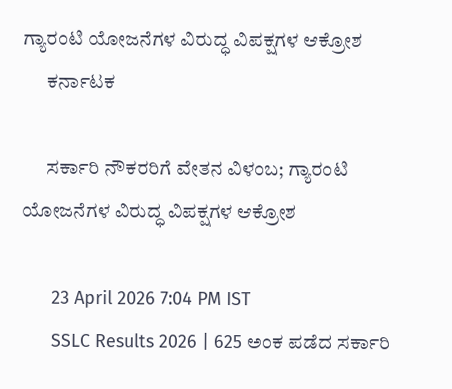ಗ್ಯಾರಂಟಿ ಯೋಜನೆಗಳ ವಿರುದ್ಧ ವಿಪಕ್ಷಗಳ ಆಕ್ರೋಶ
      ಕರ್ನಾಟಕ

      ಸರ್ಕಾರಿ ನೌಕರರಿಗೆ ವೇತನ ವಿಳಂಬ; ಗ್ಯಾರಂಟಿ ಯೋಜನೆಗಳ ವಿರುದ್ಧ ವಿಪಕ್ಷಗಳ ಆಕ್ರೋಶ

      23 April 2026 7:04 PM IST
      SSLC Results 2026 | 625 ಅಂಕ ಪಡೆದ ಸರ್ಕಾರಿ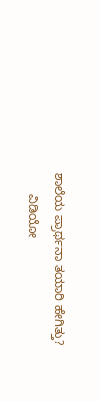ಶಾಲೆಯ ಪ್ರಾರ್ಥನಾ ತಯಾರಿ ಹೇಗಿತ್ತು?
      ವಿಡಿಯೋ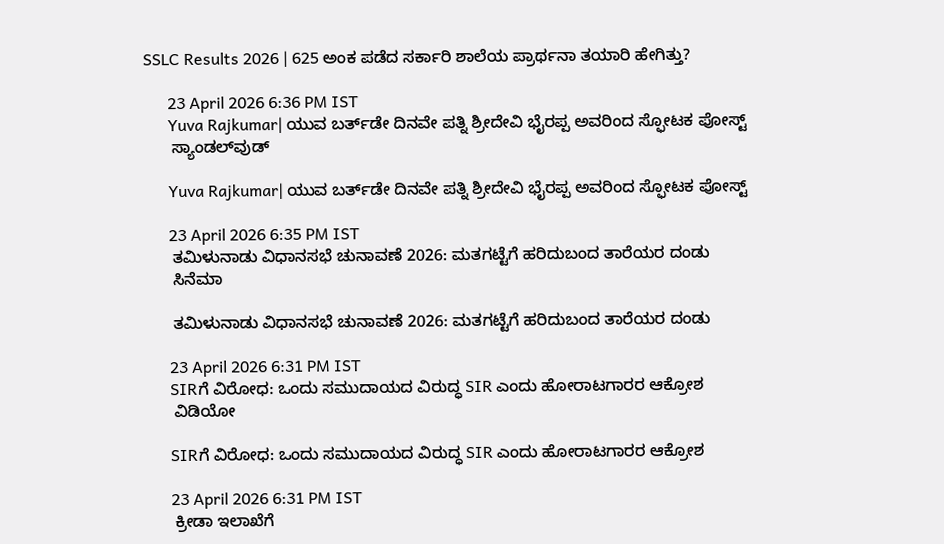SSLC Results 2026 | 625 ಅಂಕ ಪಡೆದ ಸರ್ಕಾರಿ ಶಾಲೆಯ ಪ್ರಾರ್ಥನಾ ತಯಾರಿ ಹೇಗಿತ್ತು?

      23 April 2026 6:36 PM IST
      Yuva Rajkumar| ಯುವ ಬರ್ತ್‌ಡೇ ದಿನವೇ ಪತ್ನಿ ಶ್ರೀದೇವಿ ಭೈರಪ್ಪ ಅವರಿಂದ ಸ್ಫೋಟಕ ಪೋಸ್ಟ್
      ಸ್ಯಾಂಡಲ್‌ವುಡ್

      Yuva Rajkumar| ಯುವ ಬರ್ತ್‌ಡೇ ದಿನವೇ ಪತ್ನಿ ಶ್ರೀದೇವಿ ಭೈರಪ್ಪ ಅವರಿಂದ ಸ್ಫೋಟಕ ಪೋಸ್ಟ್

      23 April 2026 6:35 PM IST
      ತಮಿಳುನಾಡು ವಿಧಾನಸಭೆ ಚುನಾವಣೆ 2026: ಮತಗಟ್ಟೆಗೆ ಹರಿದುಬಂದ ತಾರೆಯರ ದಂಡು
      ಸಿನೆಮಾ

      ತಮಿಳುನಾಡು ವಿಧಾನಸಭೆ ಚುನಾವಣೆ 2026: ಮತಗಟ್ಟೆಗೆ ಹರಿದುಬಂದ ತಾರೆಯರ ದಂಡು

      23 April 2026 6:31 PM IST
      SIRಗೆ ವಿರೋಧ: ಒಂದು ಸಮುದಾಯದ ವಿರುದ್ಧ SIR ಎಂದು ಹೋರಾಟಗಾರರ ಆಕ್ರೋಶ
      ವಿಡಿಯೋ

      SIRಗೆ ವಿರೋಧ: ಒಂದು ಸಮುದಾಯದ ವಿರುದ್ಧ SIR ಎಂದು ಹೋರಾಟಗಾರರ ಆಕ್ರೋಶ

      23 April 2026 6:31 PM IST
      ಕ್ರೀಡಾ ಇಲಾಖೆಗೆ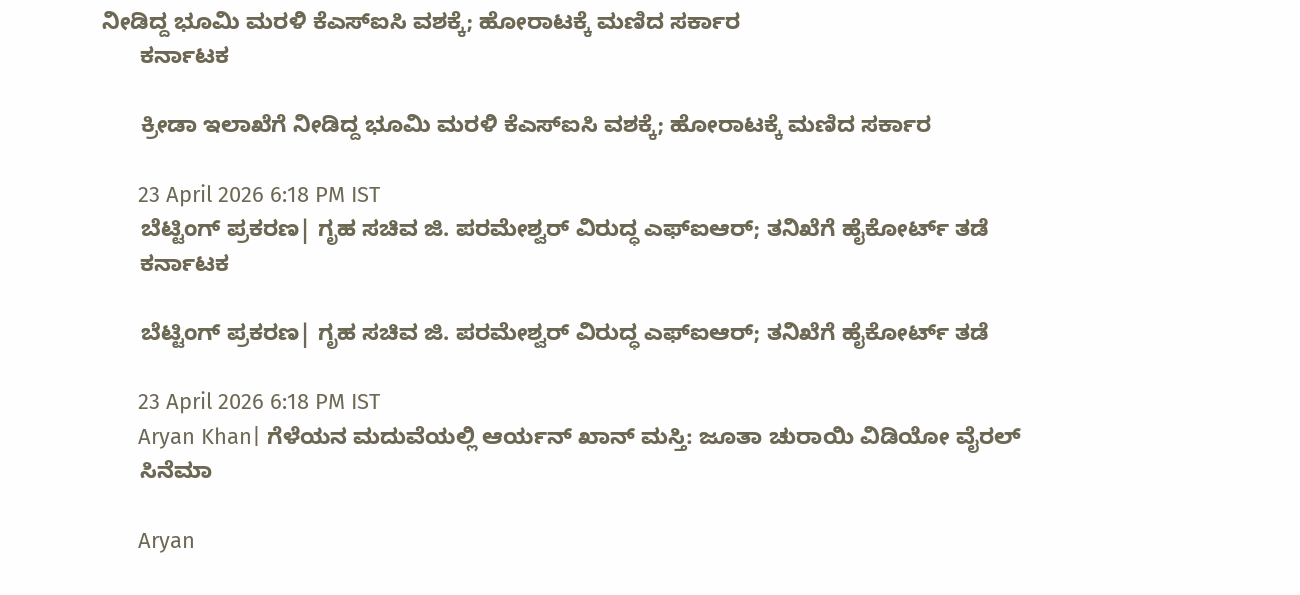ನೀಡಿದ್ದ ಭೂಮಿ ಮರಳಿ ಕೆಎಸ್ಐಸಿ ವಶಕ್ಕೆ; ಹೋರಾಟಕ್ಕೆ ಮಣಿದ ಸರ್ಕಾರ
      ಕರ್ನಾಟಕ

      ಕ್ರೀಡಾ ಇಲಾಖೆಗೆ ನೀಡಿದ್ದ ಭೂಮಿ ಮರಳಿ ಕೆಎಸ್ಐಸಿ ವಶಕ್ಕೆ; ಹೋರಾಟಕ್ಕೆ ಮಣಿದ ಸರ್ಕಾರ

      23 April 2026 6:18 PM IST
      ಬೆಟ್ಟಿಂಗ್ ಪ್ರಕರಣ| ಗೃಹ ಸಚಿವ ಜಿ. ಪರಮೇಶ್ವರ್ ವಿರುದ್ಧ ಎಫ್ಐಆರ್; ತನಿಖೆಗೆ ಹೈಕೋರ್ಟ್ ತಡೆ
      ಕರ್ನಾಟಕ

      ಬೆಟ್ಟಿಂಗ್ ಪ್ರಕರಣ| ಗೃಹ ಸಚಿವ ಜಿ. ಪರಮೇಶ್ವರ್ ವಿರುದ್ಧ ಎಫ್ಐಆರ್; ತನಿಖೆಗೆ ಹೈಕೋರ್ಟ್ ತಡೆ

      23 April 2026 6:18 PM IST
      Aryan Khan| ಗೆಳೆಯನ ಮದುವೆಯಲ್ಲಿ ಆರ್ಯನ್ ಖಾನ್ ಮಸ್ತಿ: ಜೂತಾ ಚುರಾಯಿ ವಿಡಿಯೋ ವೈರಲ್
      ಸಿನೆಮಾ

      Aryan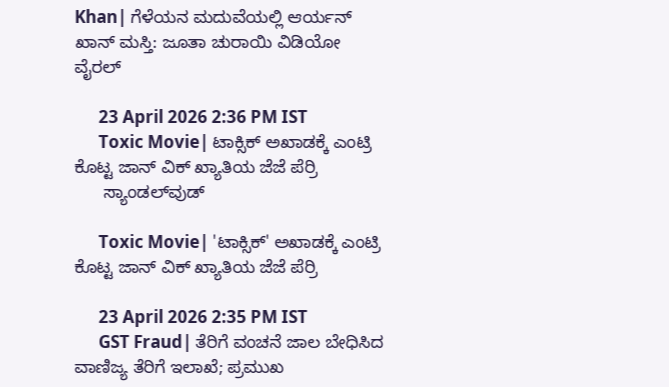Khan| ಗೆಳೆಯನ ಮದುವೆಯಲ್ಲಿ ಆರ್ಯನ್ ಖಾನ್ ಮಸ್ತಿ: ಜೂತಾ ಚುರಾಯಿ ವಿಡಿಯೋ ವೈರಲ್

      23 April 2026 2:36 PM IST
      Toxic Movie| ಟಾಕ್ಸಿಕ್ ಅಖಾಡಕ್ಕೆ ಎಂಟ್ರಿ ಕೊಟ್ಟ ಜಾನ್ ವಿಕ್ ಖ್ಯಾತಿಯ ಜೆಜೆ ಪೆರ್ರಿ
      ಸ್ಯಾಂಡಲ್‌ವುಡ್

      Toxic Movie| 'ಟಾಕ್ಸಿಕ್' ಅಖಾಡಕ್ಕೆ ಎಂಟ್ರಿ ಕೊಟ್ಟ ಜಾನ್ ವಿಕ್ ಖ್ಯಾತಿಯ ಜೆಜೆ ಪೆರ್ರಿ

      23 April 2026 2:35 PM IST
      GST Fraud| ತೆರಿಗೆ ವಂಚನೆ ಜಾಲ ಬೇಧಿಸಿದ ವಾಣಿಜ್ಯ ತೆರಿಗೆ ಇಲಾಖೆ; ಪ್ರಮುಖ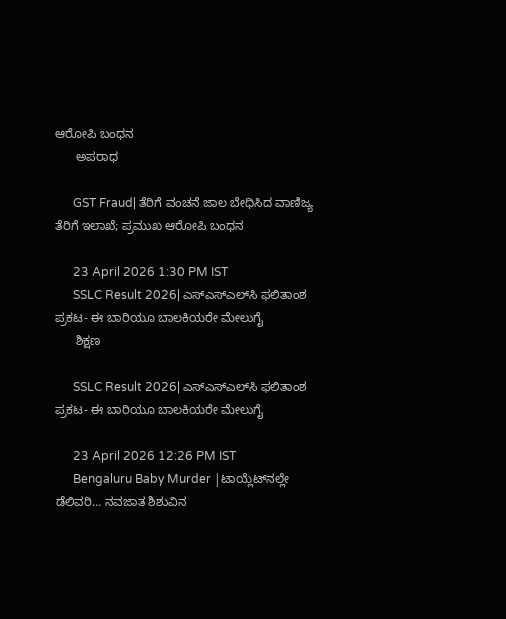ಆರೋಪಿ ಬಂಧನ
      ಅಪರಾಧ

      GST Fraud| ತೆರಿಗೆ ವಂಚನೆ ಜಾಲ ಬೇಧಿಸಿದ ವಾಣಿಜ್ಯ ತೆರಿಗೆ ಇಲಾಖೆ; ಪ್ರಮುಖ ಆರೋಪಿ ಬಂಧನ

      23 April 2026 1:30 PM IST
      SSLC Result 2026| ಎಸ್‌ಎಸ್‌ಎಲ್‌ಸಿ ಫಲಿತಾಂಶ ಪ್ರಕಟ- ಈ ಬಾರಿಯೂ ಬಾಲಕಿಯರೇ ಮೇಲುಗೈ
      ಶಿಕ್ಷಣ

      SSLC Result 2026| ಎಸ್‌ಎಸ್‌ಎಲ್‌ಸಿ ಫಲಿತಾಂಶ ಪ್ರಕಟ- ಈ ಬಾರಿಯೂ ಬಾಲಕಿಯರೇ ಮೇಲುಗೈ

      23 April 2026 12:26 PM IST
      Bengaluru Baby Murder |ಟಾಯ್ಲೆಟ್‌ನಲ್ಲೇ ಡೆಲಿವರಿ… ನವಜಾತ ಶಿಶುವಿನ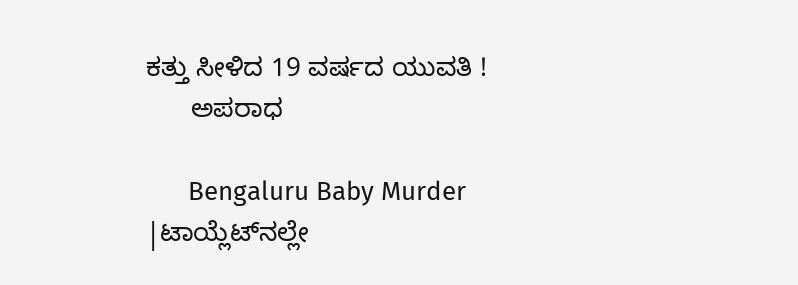ಕತ್ತು ಸೀಳಿದ 19 ವರ್ಷದ ಯುವತಿ !
      ಅಪರಾಧ

      Bengaluru Baby Murder |ಟಾಯ್ಲೆಟ್‌ನಲ್ಲೇ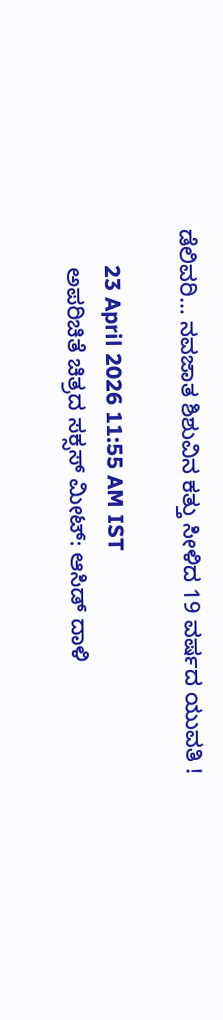ಡೆಲಿವರಿ… ನವಜಾತ ಶಿಶುವಿನ ಕತ್ತು ಸೀಳಿದ 19 ವರ್ಷದ ಯುವತಿ !

      23 April 2026 11:55 AM IST
      ಅಪರಿಚಿತೆ ಚಿತ್ರದ ಸಕ್ಸಸ್ ಮೀಟ್: ಆಸಿಡ್ ದಾಳಿ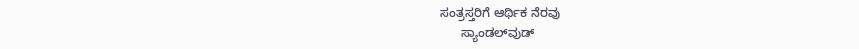ಸಂತ್ರಸ್ತರಿಗೆ ಆರ್ಥಿಕ ನೆರವು
      ಸ್ಯಾಂಡಲ್‌ವುಡ್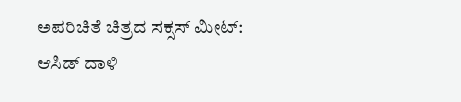ಅಪರಿಚಿತೆ ಚಿತ್ರದ ಸಕ್ಸಸ್ ಮೀಟ್: ಆಸಿಡ್ ದಾಳಿ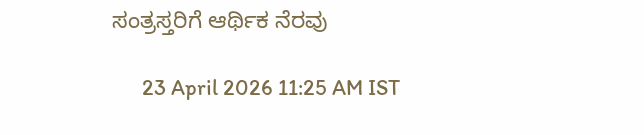ಸಂತ್ರಸ್ತರಿಗೆ ಆರ್ಥಿಕ ನೆರವು

      23 April 2026 11:25 AM IST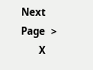Next Page  >
      X